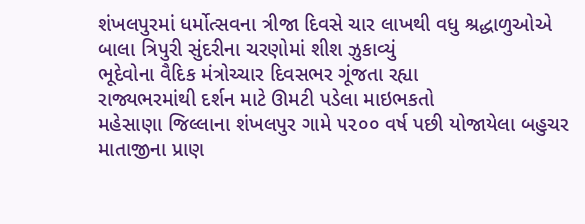શંખલપુરમાં ધર્મોત્સવના ત્રીજા દિવસે ચાર લાખથી વધુ શ્રદ્ધાળુઓએ બાલા ત્રિપુરી સુંદરીના ચરણોમાં શીશ ઝુકાવ્યું
ભૂદેવોના વૈદિક મંત્રોચ્ચાર દિવસભર ગૂંજતા રહ્યા
રાજ્યભરમાંથી દર્શન માટે ઊમટી પડેલા માઇભકતો
મહેસાણા જિલ્લાના શંખલપુર ગામે ૫૨૦૦ વર્ષ પછી યોજાયેલા બહુચર માતાજીના પ્રાણ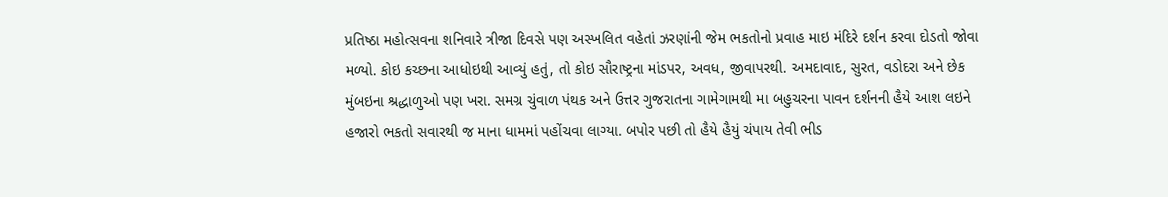પ્રતિષ્ઠા મહોત્સવના શનિવારે ત્રીજા દિવસે પણ અસ્ખલિત વહેતાં ઝરણાંની જેમ ભકતોનો પ્રવાહ માઇ મંદિરે દર્શન કરવા દોડતો જોવા મળ્યો. કોઇ કચ્છના આધોઇથી આવ્યું હતું, તો કોઇ સૌરાષ્ટ્રના માંડપર, અવધ, જીવાપરથી. અમદાવાદ, સુરત, વડોદરા અને છેક મુંબઇના શ્રદ્ધાળુઓ પણ ખરા. સમગ્ર ચુંવાળ પંથક અને ઉત્તર ગુજરાતના ગામેગામથી મા બહુચરના પાવન દર્શનની હૈયે આશ લઇને હજારો ભકતો સવારથી જ માના ધામમાં પહોંચવા લાગ્યા. બપોર પછી તો હૈયે હૈયું ચંપાય તેવી ભીડ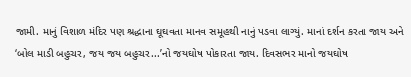જામી. માનું વિશાળ મંદિર પણ શ્રદ્ધાના ઘૂઘવતા માનવ સમૂહથી નાનું પડવા લાગ્યું. માનાં દર્શન કરતા જાય અને ‘બોલ માડી બહુચર, જય જય બહુચર...’નો જયઘોષ પોકારતા જાય. દિવસભર માનો જયઘોષ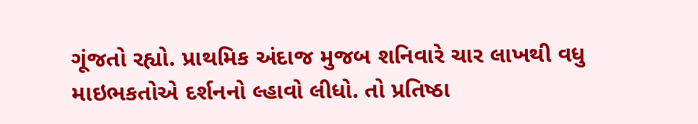ગૂંજતો રહ્યો. પ્રાથમિક અંદાજ મુજબ શનિવારે ચાર લાખથી વધુ માઇભકતોએ દર્શનનો લ્હાવો લીધો. તો પ્રતિષ્ઠા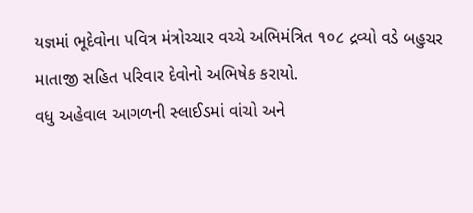યજ્ઞમાં ભૂદેવોના પવિત્ર મંત્રોચ્ચાર વચ્ચે અભિમંત્રિત ૧૦૮ દ્રવ્યો વડે બહુચર માતાજી સહિત પરિવાર દેવોનો અભિષેક કરાયો.
વધુ અહેવાલ આગળની સ્લાઈડમાં વાંચો અને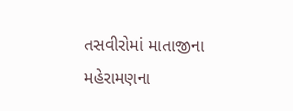તસવીરોમાં માતાજીના મહેરામણના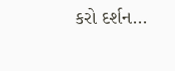કરો દર્શન...